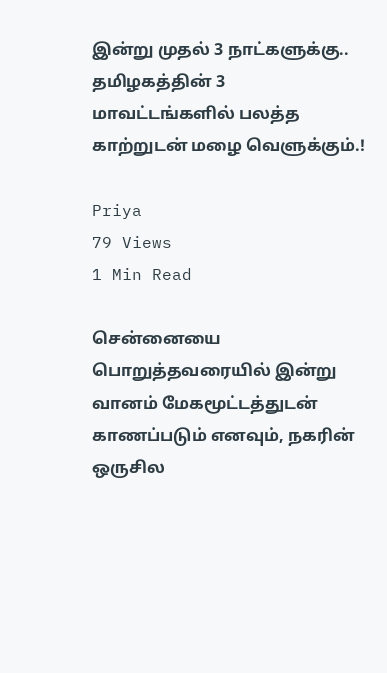இன்று முதல் 3 நாட்களுக்கு.. தமிழகத்தின் 3 மாவட்டங்களில் பலத்த காற்றுடன் மழை வெளுக்கும்.!

Priya
79 Views
1 Min Read

சென்னையை பொறுத்தவரையில் இன்று வானம் மேகமூட்டத்துடன் காணப்படும் எனவும், நகரின் ஒருசில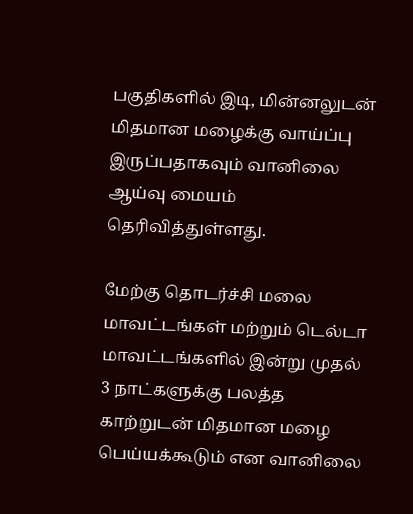பகுதிகளில் இடி, மின்னலுடன் மிதமான மழைக்கு வாய்ப்பு இருப்பதாகவும் வானிலை ஆய்வு மையம் தெரிவித்துள்ளது.

மேற்கு தொடர்ச்சி மலை மாவட்டங்கள் மற்றும் டெல்டா மாவட்டங்களில் இன்று முதல் 3 நாட்களுக்கு பலத்த காற்றுடன் மிதமான மழை பெய்யக்கூடும் என வானிலை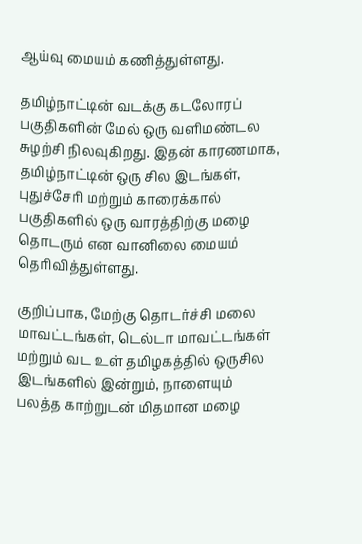ஆய்வு மையம் கணித்துள்ளது.

தமிழ்நாட்டின் வடக்கு கடலோரப் பகுதிகளின் மேல் ஒரு வளிமண்டல சுழற்சி நிலவுகிறது. இதன் காரணமாக, தமிழ்நாட்டின் ஒரு சில இடங்கள், புதுச்சேரி மற்றும் காரைக்கால் பகுதிகளில் ஒரு வாரத்திற்கு மழை தொடரும் என வானிலை மையம் தெரிவித்துள்ளது.

குறிப்பாக, மேற்கு தொடர்ச்சி மலை மாவட்டங்கள், டெல்டா மாவட்டங்கள் மற்றும் வட உள் தமிழகத்தில் ஒருசில இடங்களில் இன்றும், நாளையும் பலத்த காற்றுடன் மிதமான மழை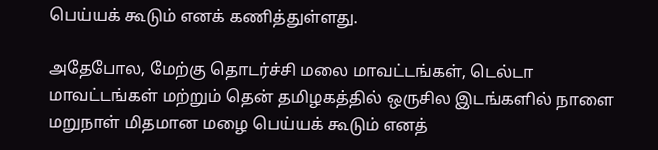பெய்யக் கூடும் எனக் கணித்துள்ளது.

அதேபோல, மேற்கு தொடர்ச்சி மலை மாவட்டங்கள், டெல்டா மாவட்டங்கள் மற்றும் தென் தமிழகத்தில் ஒருசில இடங்களில் நாளை மறுநாள் மிதமான மழை பெய்யக் கூடும் எனத்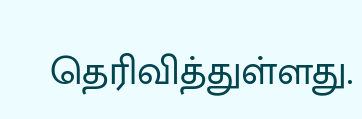தெரிவித்துள்ளது.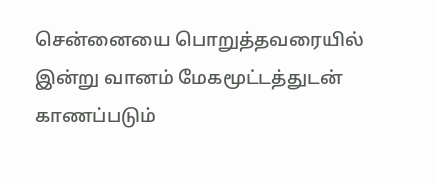சென்னையை பொறுத்தவரையில் இன்று வானம் மேகமூட்டத்துடன் காணப்படும்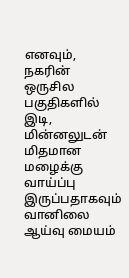எனவும், நகரின் ஒருசில பகுதிகளில் இடி, மின்னலுடன் மிதமான மழைக்கு வாய்ப்பு இருப்பதாகவும் வானிலை ஆய்வு மையம்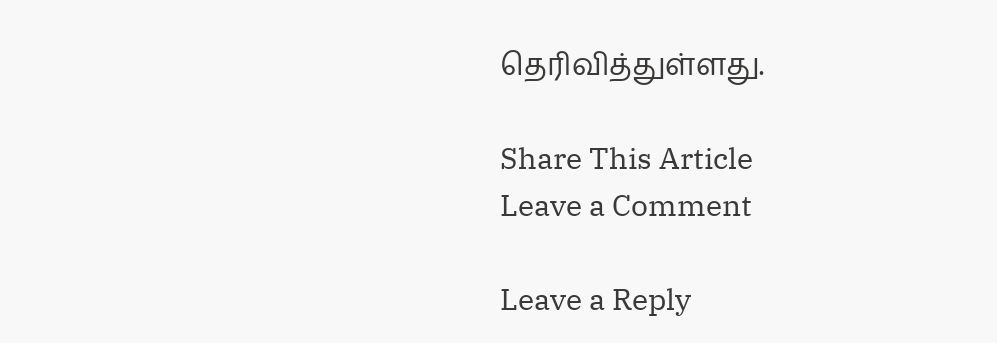தெரிவித்துள்ளது.

Share This Article
Leave a Comment

Leave a Reply